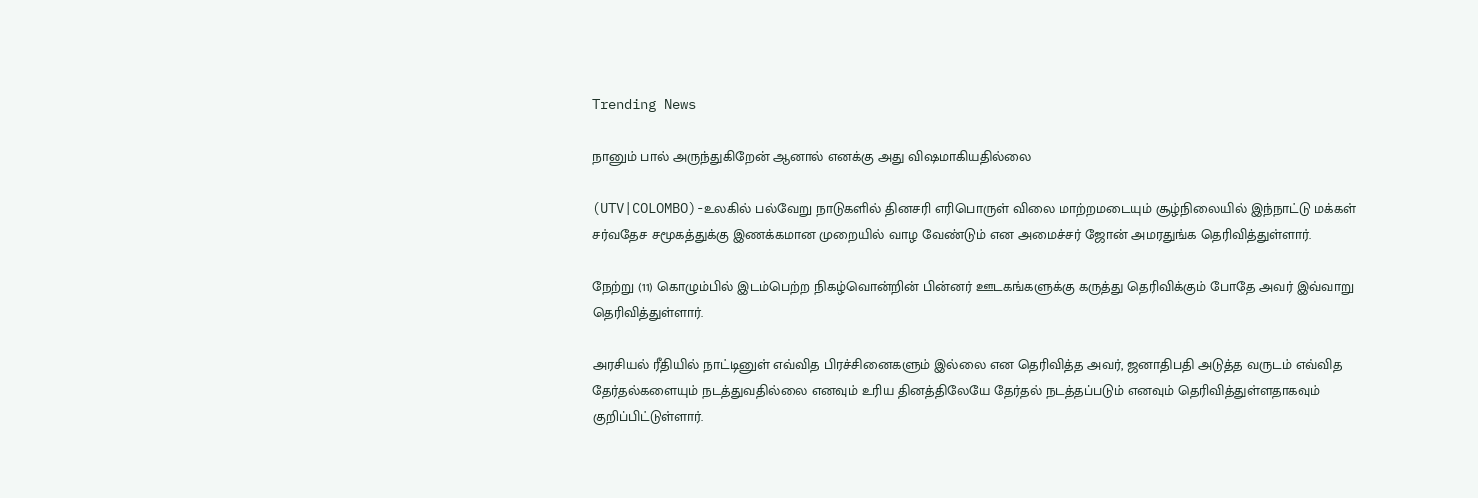Trending News

நானும் பால் அருந்துகிறேன் ஆனால் எனக்கு அது விஷமாகியதில்லை

(UTV|COLOMBO)-உலகில் பல்வேறு நாடுகளில் தினசரி எரிபொருள் விலை மாற்றமடையும் சூழ்நிலையில் இந்நாட்டு மக்கள் சர்வதேச சமூகத்துக்கு இணக்கமான முறையில் வாழ வேண்டும் என அமைச்சர் ஜோன் அமரதுங்க தெரிவித்துள்ளார்.

நேற்று (11) கொழும்பில் இடம்பெற்ற நிகழ்வொன்றின் பின்னர் ஊடகங்களுக்கு கருத்து தெரிவிக்கும் போதே அவர் இவ்வாறு தெரிவித்துள்ளார்.

அரசியல் ரீதியில் நாட்டினுள் எவ்வித பிரச்சினைகளும் இல்லை என தெரிவித்த அவர், ஜனாதிபதி அடுத்த வருடம் எவ்வித தேர்தல்களையும் நடத்துவதில்லை எனவும் உரிய தினத்திலேயே தேர்தல் நடத்தப்படும் எனவும் தெரிவித்துள்ளதாகவும் குறிப்பிட்டுள்ளார்.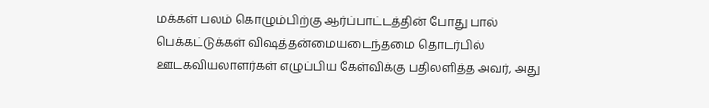மக்கள் பலம் கொழும்பிற்கு ஆர்ப்பாட்டத்தின் போது பால் பெக்கட்டுக்கள் விஷத்தன்மையடைந்தமை தொடர்பில் ஊடகவியலாளர்கள் எழுப்பிய கேள்விக்கு பதிலளித்த அவர், அது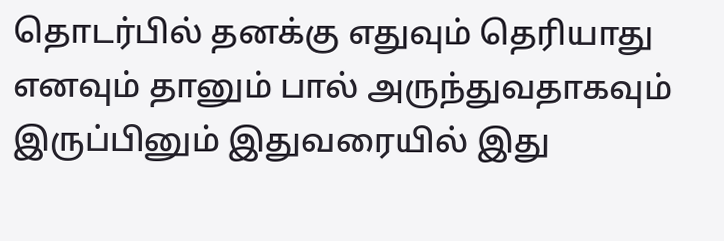தொடர்பில் தனக்கு எதுவும் தெரியாது எனவும் தானும் பால் அருந்துவதாகவும் இருப்பினும் இதுவரையில் இது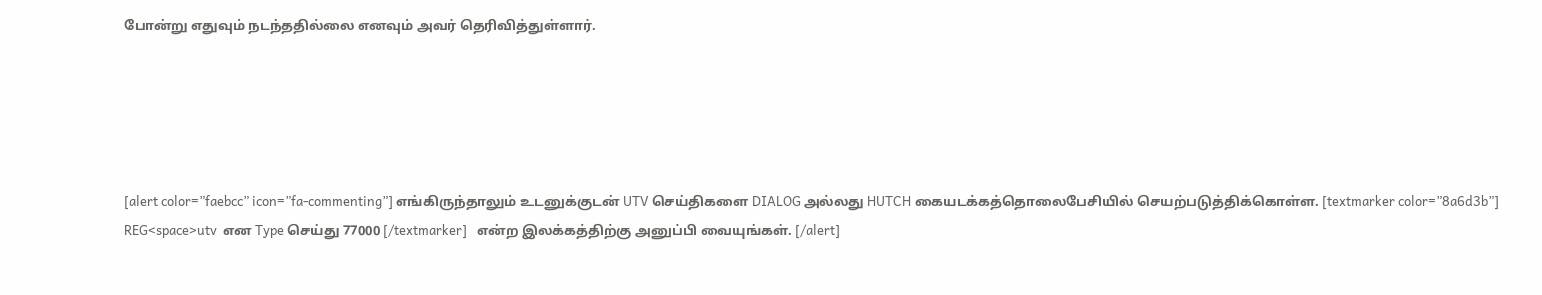போன்று எதுவும் நடந்ததில்லை எனவும் அவர் தெரிவித்துள்ளார்.





[alert color=”faebcc” icon=”fa-commenting”] எங்கிருந்தாலும் உடனுக்குடன் UTV செய்திகளை DIALOG அல்லது HUTCH கையடக்கத்தொலைபேசியில் செயற்படுத்திக்கொள்ள. [textmarker color=”8a6d3b”] REG<space>utv  என Type செய்து 77000 [/textmarker]   என்ற இலக்கத்திற்கு அனுப்பி வையுங்கள். [/alert]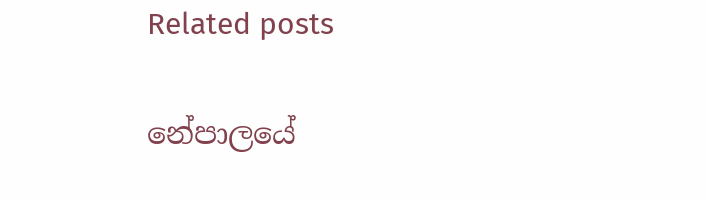Related posts

නේපාලයේ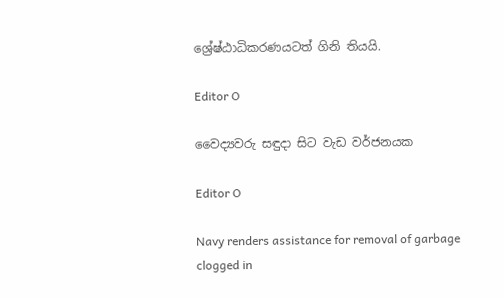ශ්‍රේෂ්ඨාධිකරණයටත් ගිනි තියයි.

Editor O

වෛද්‍යවරු සඳුදා සිට වැඩ වර්ජනයක

Editor O

Navy renders assistance for removal of garbage clogged in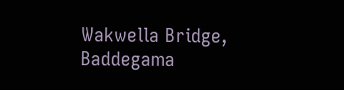Wakwella Bridge, Baddegama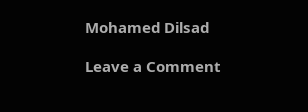Mohamed Dilsad

Leave a Comment